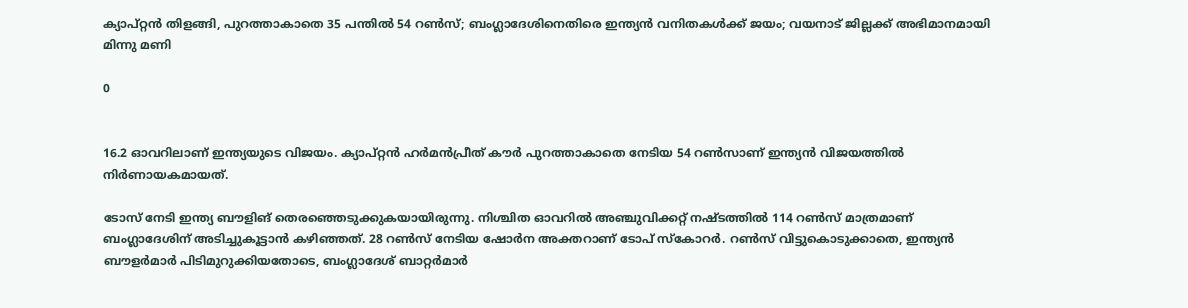ക്യാപ്റ്റന്‍ തിളങ്ങി, പുറത്താകാതെ 35 പന്തില്‍ 54 റണ്‍സ്; ബംഗ്ലാദേശിനെതിരെ ഇന്ത്യന്‍ വനിതകള്‍ക്ക് ജയം; വയനാട് ജില്ലക്ക് അഭിമാനമായി മിന്നു മണി

0


16.2 ഓവറിലാണ് ഇന്ത്യയുടെ വിജയം. ക്യാപ്റ്റന്‍ ഹര്‍മന്‍പ്രീത് കൗര്‍ പുറത്താകാതെ നേടിയ 54 റണ്‍സാണ് ഇന്ത്യന്‍ വിജയത്തില്‍ നിര്‍ണായകമായത്.

ടോസ് നേടി ഇന്ത്യ ബൗളിങ് തെരഞ്ഞെടുക്കുകയായിരുന്നു. നിശ്ചിത ഓവറില്‍ അഞ്ചുവിക്കറ്റ് നഷ്ടത്തില്‍ 114 റണ്‍സ് മാത്രമാണ് ബംഗ്ലാദേശിന് അടിച്ചുകൂട്ടാന്‍ കഴിഞ്ഞത്. 28 റണ്‍സ് നേടിയ ഷോര്‍ന അക്തറാണ് ടോപ് സ്‌കോറര്‍. റണ്‍സ് വിട്ടുകൊടുക്കാതെ, ഇന്ത്യന്‍ ബൗളര്‍മാര്‍ പിടിമുറുക്കിയതോടെ, ബംഗ്ലാദേശ് ബാറ്റര്‍മാര്‍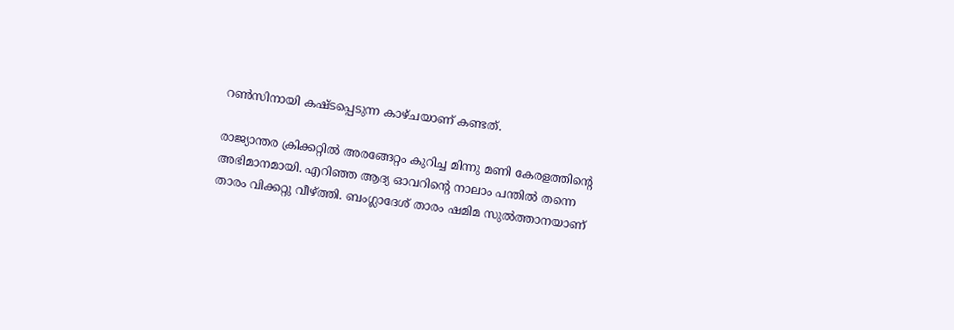റണ്‍സിനായി കഷ്ടപ്പെടുന്ന കാഴ്ചയാണ് കണ്ടത്.

രാജ്യാന്തര ക്രിക്കറ്റില്‍ അരങ്ങേറ്റം കുറിച്ച മിന്നു മണി കേരളത്തിന്റെ അഭിമാനമായി. എറിഞ്ഞ ആദ്യ ഓവറിന്റെ നാലാം പന്തില്‍ തന്നെ താരം വിക്കറ്റു വീഴ്ത്തി. ബംഗ്ലാദേശ് താരം ഷമിമ സുല്‍ത്താനയാണ്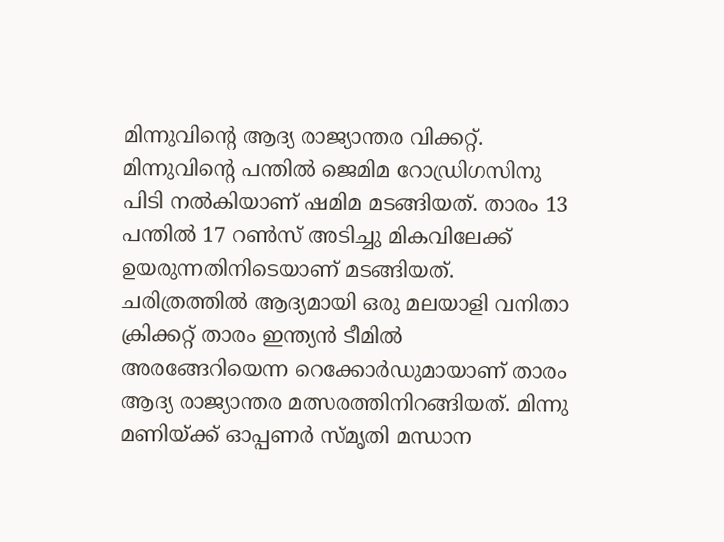മിന്നുവിന്റെ ആദ്യ രാജ്യാന്തര വിക്കറ്റ്. മിന്നുവിന്റെ പന്തില്‍ ജെമിമ റോഡ്രിഗസിനു പിടി നല്‍കിയാണ് ഷമിമ മടങ്ങിയത്. താരം 13 പന്തില്‍ 17 റണ്‍സ് അടിച്ചു മികവിലേക്ക് ഉയരുന്നതിനിടെയാണ് മടങ്ങിയത്. ചരിത്രത്തില്‍ ആദ്യമായി ഒരു മലയാളി വനിതാ ക്രിക്കറ്റ് താരം ഇന്ത്യന്‍ ടീമില്‍ അരങ്ങേറിയെന്ന റെക്കോര്‍ഡുമായാണ് താരം ആദ്യ രാജ്യാന്തര മത്സരത്തിനിറങ്ങിയത്. മിന്നു മണിയ്ക്ക് ഓപ്പണര്‍ സ്മൃതി മന്ധാന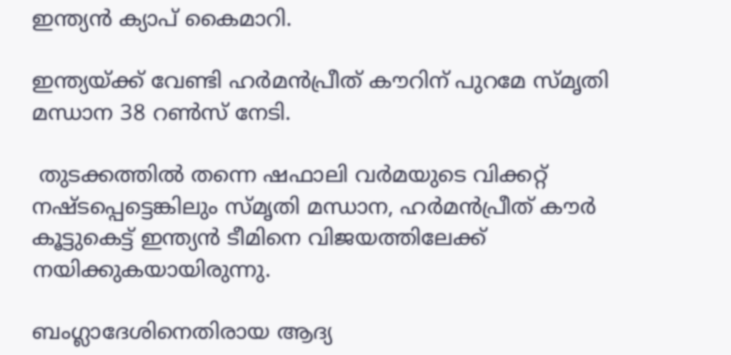ഇന്ത്യന്‍ ക്യാപ് കൈമാറി.

ഇന്ത്യയ്ക്ക് വേണ്ടി ഹര്‍മന്‍പ്രീത് കൗറിന് പുറമേ സ്മൃതി മന്ധാന 38 റണ്‍സ് നേടി.

 തുടക്കത്തില്‍ തന്നെ ഷഫാലി വര്‍മയുടെ വിക്കറ്റ് നഷ്ടപ്പെട്ടെങ്കിലും സ്മൃതി മന്ധാന, ഹര്‍മന്‍പ്രീത് കൗര്‍ കൂട്ടുകെട്ട് ഇന്ത്യന്‍ ടീമിനെ വിജയത്തിലേക്ക് നയിക്കുകയായിരുന്നു.

ബംഗ്ലാദേശിനെതിരായ ആദ്യ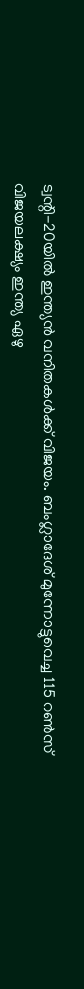ട്വന്റി-20യില്‍ ഇന്ത്യന്‍ വനിതകള്‍ക്ക് വിജയം. ബംഗ്ലാദേശ് മുന്നോട്ടുവെച്ച 115 റണ്‍സ് വിജയലക്ഷ്യം ഇന്ത്യ ഏഴു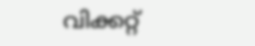വിക്കറ്റ്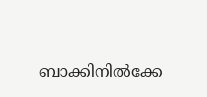ബാക്കിനില്‍ക്കേ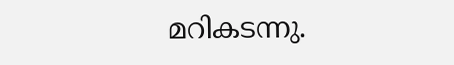മറികടന്നു.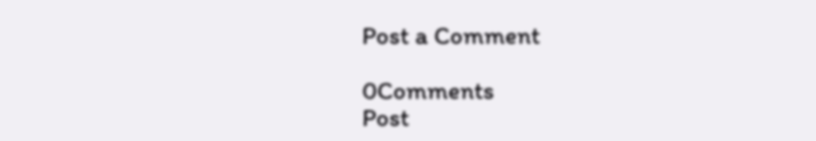Post a Comment

0Comments
Post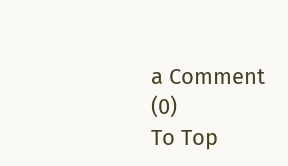a Comment (0)
To Top